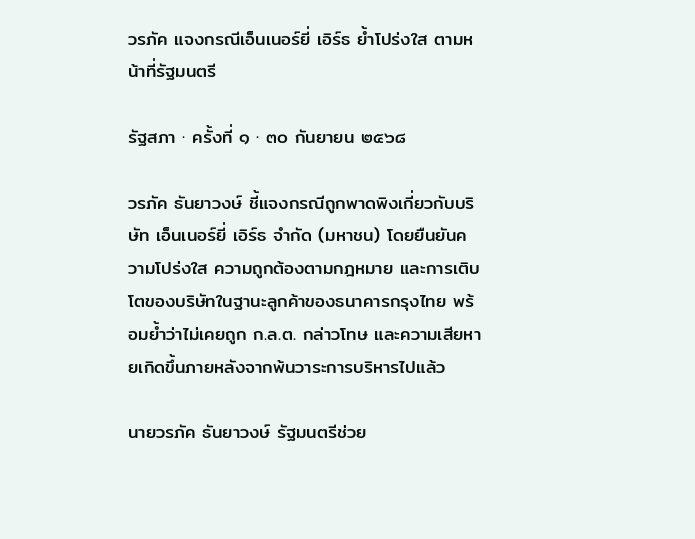วรภัค แจงกรณีเอ็นเนอร์ยี่ เอิร์ธ ย้ำโปร่งใส ตามหน้าที่รัฐมนตรี

รัฐสภา · ครั้งที่ ๑ · ๓๐ กันยายน ๒๕๖๘

วรภัค ธันยาวงษ์ ชี้แจงกรณีถูกพาดพิงเกี่ยวกับบริษัท เอ็นเนอร์ยี่ เอิร์ธ จำกัด (มหาชน) โดยยืนยันความโปร่งใส ความถูกต้องตามกฎหมาย และการเติบโตของบริษัทในฐานะลูกค้าของธนาคารกรุงไทย พร้อมย้ำว่าไม่เคยถูก ก.ล.ต. กล่าวโทษ และความเสียหายเกิดขึ้นภายหลังจากพ้นวาระการบริหารไปแล้ว

นายวรภัค ธันยาวงษ์ รัฐมนตรีช่วย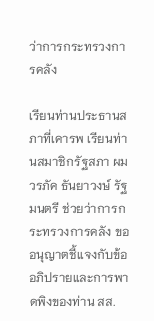ว่าการกระทรวงการคลัง

เรียนท่านประธานสภาที่เคารพ เรียนท่านสมาชิกรัฐสภา ผม วรภัค ธันยาวงษ์ รัฐมนตรี ช่วยว่าการกระทรวงการคลัง ขออนุญาตชี้แจงกับข้ออภิปรายและการพาดพิงของท่าน สส.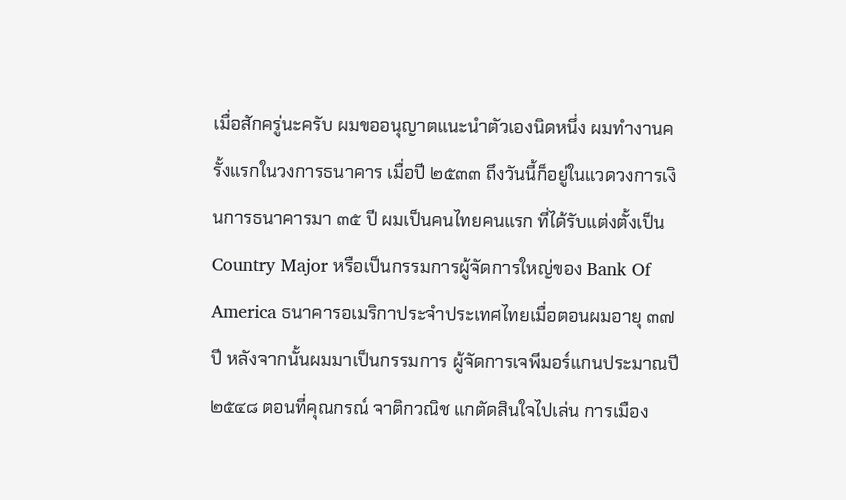เมื่อสักครู่นะครับ ผมขออนุญาตแนะนำตัวเองนิดหนึ่ง ผมทำงานครั้งแรกในวงการธนาคาร เมื่อปี ๒๕๓๓ ถึงวันนี้ก็อยู่ในแวดวงการเงินการธนาคารมา ๓๕ ปี ผมเป็นคนไทยคนแรก ที่ได้รับแต่งตั้งเป็น Country Major หรือเป็นกรรมการผู้จัดการใหญ่ของ Bank Of America ธนาคารอเมริกาประจำประเทศไทยเมื่อตอนผมอายุ ๓๗ ปี หลังจากนั้นผมมาเป็นกรรมการ ผู้จัดการเจพีมอร์แกนประมาณปี ๒๕๔๘ ตอนที่คุณกรณ์ จาติกวณิช แกตัดสินใจไปเล่น การเมือง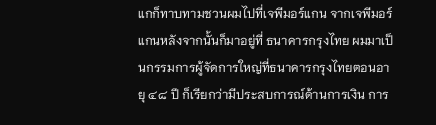แกก็ทาบทามชวนผมไปที่เจพีมอร์แกน จากเจพีมอร์แกนหลังจากนั้นก็มาอยู่ที่ ธนาคารกรุงไทย ผมมาเป็นกรรมการผู้จัดการใหญ่ที่ธนาคารกรุงไทยตอนอายุ ๔๘ ปี ก็เรียกว่ามีประสบการณ์ด้านการเงิน การ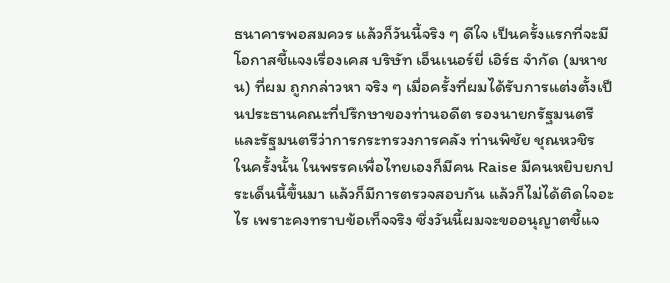ธนาคารพอสมควร แล้วก็วันนี้จริง ๆ ดีใจ เป็นครั้งแรกที่จะมีโอกาสชี้แจงเรื่องเคส บริษัท เอ็นเนอร์ยี่ เอิร์ธ จำกัด (มหาชน) ที่ผม ถูกกล่าวหา จริง ๆ เมื่อครั้งที่ผมได้รับการแต่งตั้งเป็นประธานคณะที่ปรึกษาของท่านอดีต รองนายกรัฐมนตรีและรัฐมนตรีว่าการกระทรวงการคลัง ท่านพิชัย ชุณหวชิร ในครั้งนั้น ในพรรคเพื่อไทยเองก็มีคน Raise มีคนหยิบยกประเด็นนี้ขึ้นมา แล้วก็มีการตรวจสอบกัน แล้วก็ไม่ได้ติดใจอะไร เพราะคงทราบข้อเท็จจริง ซึ่งวันนี้ผมจะขออนุญาตชี้แจ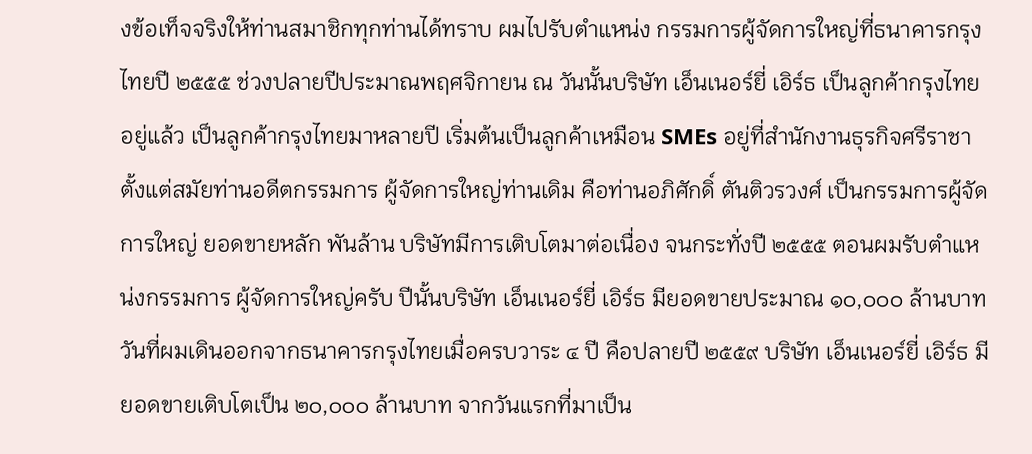งข้อเท็จจริงให้ท่านสมาชิกทุกท่านได้ทราบ ผมไปรับตำแหน่ง กรรมการผู้จัดการใหญ่ที่ธนาคารกรุงไทยปี ๒๕๕๕ ช่วงปลายปีประมาณพฤศจิกายน ณ วันนั้นบริษัท เอ็นเนอร์ยี่ เอิร์ธ เป็นลูกค้ากรุงไทยอยู่แล้ว เป็นลูกค้ากรุงไทยมาหลายปี เริ่มต้นเป็นลูกค้าเหมือน SMEs อยู่ที่สำนักงานธุรกิจศรีราชา ตั้งแต่สมัยท่านอดีตกรรมการ ผู้จัดการใหญ่ท่านเดิม คือท่านอภิศักดิ์ ตันติวรวงศ์ เป็นกรรมการผู้จัดการใหญ่ ยอดขายหลัก พันล้าน บริษัทมีการเติบโตมาต่อเนื่อง จนกระทั่งปี ๒๕๕๕ ตอนผมรับตำแหน่งกรรมการ ผู้จัดการใหญ่ครับ ปีนั้นบริษัท เอ็นเนอร์ยี่ เอิร์ธ มียอดขายประมาณ ๑๐,๐๐๐ ล้านบาท วันที่ผมเดินออกจากธนาคารกรุงไทยเมื่อครบวาระ ๔ ปี คือปลายปี ๒๕๕๙ บริษัท เอ็นเนอร์ยี่ เอิร์ธ มียอดขายเติบโตเป็น ๒๐,๐๐๐ ล้านบาท จากวันแรกที่มาเป็น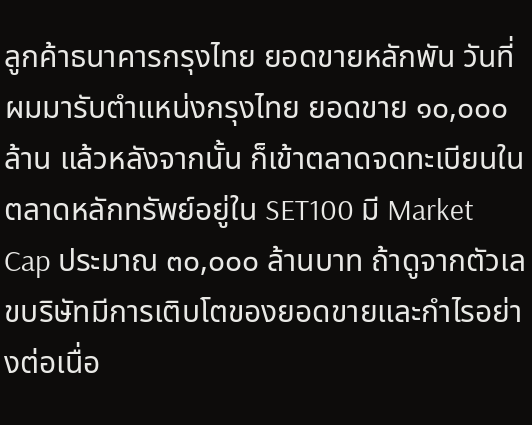ลูกค้าธนาคารกรุงไทย ยอดขายหลักพัน วันที่ผมมารับตำแหน่งกรุงไทย ยอดขาย ๑๐,๐๐๐ ล้าน แล้วหลังจากนั้น ก็เข้าตลาดจดทะเบียนในตลาดหลักทรัพย์อยู่ใน SET100 มี Market Cap ประมาณ ๓๐,๐๐๐ ล้านบาท ถ้าดูจากตัวเลขบริษัทมีการเติบโตของยอดขายและกำไรอย่างต่อเนื่อ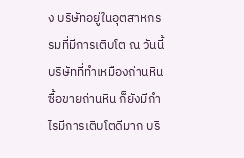ง บริษัทอยู่ในอุตสาหกรรมที่มีการเติบโต ณ วันนี้บริษัทที่ทำเหมืองถ่านหิน ซื้อขายถ่านหิน ก็ยังมีกำไรมีการเติบโตดีมาก บริ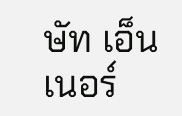ษัท เอ็นเนอร์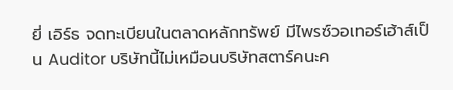ยี่ เอิร์ธ จดทะเบียนในตลาดหลักทรัพย์ มีไพรซ์วอเทอร์เฮ้าส์เป็น Auditor บริษัทนี้ไม่เหมือนบริษัทสตาร์คนะค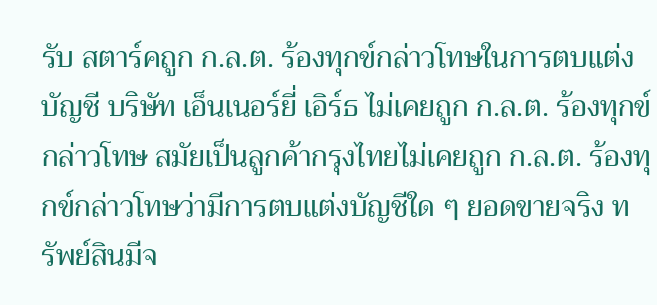รับ สตาร์คถูก ก.ล.ต. ร้องทุกข์กล่าวโทษในการตบแต่งบัญชี บริษัท เอ็นเนอร์ยี่ เอิร์ธ ไม่เคยถูก ก.ล.ต. ร้องทุกข์ กล่าวโทษ สมัยเป็นลูกค้ากรุงไทยไม่เคยถูก ก.ล.ต. ร้องทุกข์กล่าวโทษว่ามีการตบแต่งบัญชีใด ๆ ยอดขายจริง ทรัพย์สินมีจ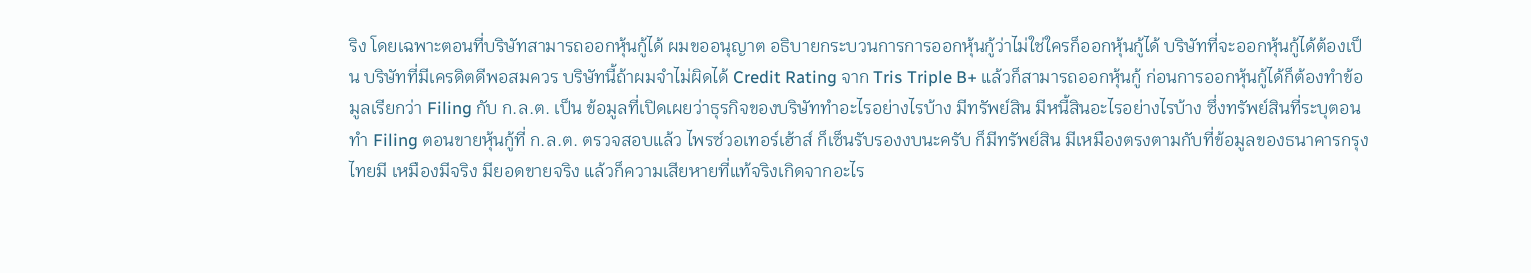ริง โดยเฉพาะตอนที่บริษัทสามารถออกหุ้นกู้ได้ ผมขออนุญาต อธิบายกระบวนการการออกหุ้นกู้ว่าไม่ใช่ใครก็ออกหุ้นกู้ได้ บริษัทที่จะออกหุ้นกู้ได้ต้องเป็น บริษัทที่มีเครดิตดีพอสมควร บริษัทนี้ถ้าผมจำไม่ผิดได้ Credit Rating จาก Tris Triple B+ แล้วก็สามารถออกหุ้นกู้ ก่อนการออกหุ้นกู้ได้ก็ต้องทำข้อมูลเรียกว่า Filing กับ ก.ล.ต. เป็น ข้อมูลที่เปิดเผยว่าธุรกิจของบริษัททำอะไรอย่างไรบ้าง มีทรัพย์สิน มีหนี้สินอะไรอย่างไรบ้าง ซึ่งทรัพย์สินที่ระบุตอนทำ Filing ตอนขายหุ้นกู้ที่ ก.ล.ต. ตรวจสอบแล้ว ไพรซ์วอเทอร์เฮ้าส์ ก็เซ็นรับรองงบนะครับ ก็มีทรัพย์สิน มีเหมืองตรงตามกับที่ข้อมูลของธนาคารกรุงไทยมี เหมืองมีจริง มียอดขายจริง แล้วก็ความเสียหายที่แท้จริงเกิดจากอะไร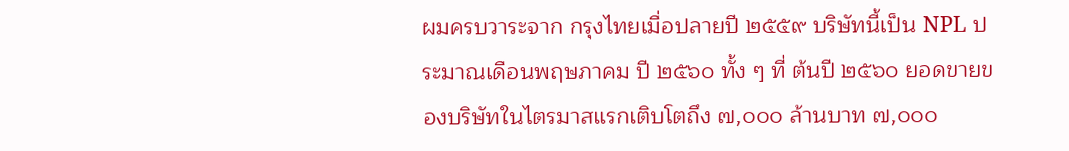ผมครบวาระจาก กรุงไทยเมื่อปลายปี ๒๕๕๙ บริษัทนี้เป็น NPL ประมาณเดือนพฤษภาคม ปี ๒๕๖๐ ทั้ง ๆ ที่ ต้นปี ๒๕๖๐ ยอดขายของบริษัทในไตรมาสแรกเติบโตถึง ๗,๐๐๐ ล้านบาท ๗,๐๐๐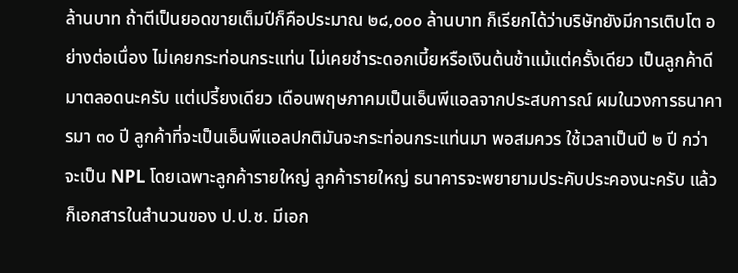ล้านบาท ถ้าตีเป็นยอดขายเต็มปีก็คือประมาณ ๒๘,๐๐๐ ล้านบาท ก็เรียกได้ว่าบริษัทยังมีการเติบโต อย่างต่อเนื่อง ไม่เคยกระท่อนกระแท่น ไม่เคยชำระดอกเบี้ยหรือเงินต้นช้าแม้แต่ครั้งเดียว เป็นลูกค้าดีมาตลอดนะครับ แต่เปรี้ยงเดียว เดือนพฤษภาคมเป็นเอ็นพีแอลจากประสบการณ์ ผมในวงการธนาคารมา ๓๐ ปี ลูกค้าที่จะเป็นเอ็นพีแอลปกติมันจะกระท่อนกระแท่นมา พอสมควร ใช้เวลาเป็นปี ๒ ปี กว่าจะเป็น NPL โดยเฉพาะลูกค้ารายใหญ่ ลูกค้ารายใหญ่ ธนาคารจะพยายามประคับประคองนะครับ แล้วก็เอกสารในสำนวนของ ป.ป.ช. มีเอก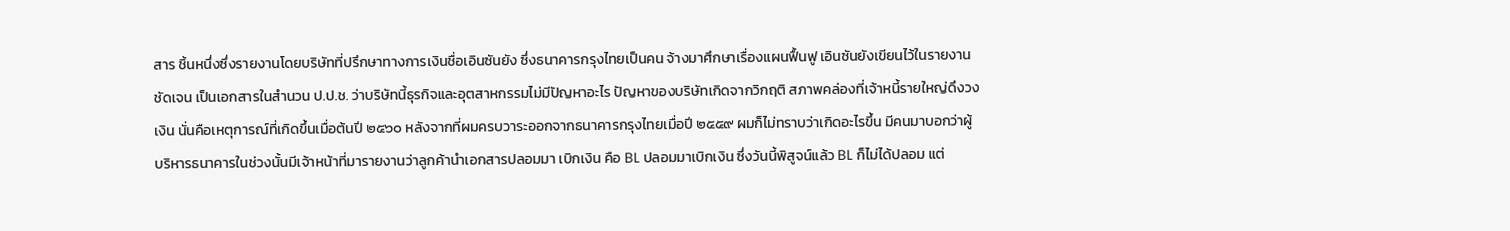สาร ชิ้นหนึ่งซึ่งรายงานโดยบริษัทที่ปรึกษาทางการเงินชื่อเอินซันยัง ซึ่งธนาคารกรุงไทยเป็นคน จ้างมาศึกษาเรื่องแผนฟื้นฟู เอินซันยังเขียนไว้ในรายงานชัดเจน เป็นเอกสารในสำนวน ป.ป.ช. ว่าบริษัทนี้ธุรกิจและอุตสาหกรรมไม่มีปัญหาอะไร ปัญหาของบริษัทเกิดจากวิกฤติ สภาพคล่องที่เจ้าหนี้รายใหญ่ดึงวงเงิน นั่นคือเหตุการณ์ที่เกิดขึ้นเมื่อต้นปี ๒๕๖๐ หลังจากที่ผมครบวาระออกจากธนาคารกรุงไทยเมื่อปี ๒๕๕๙ ผมก็ไม่ทราบว่าเกิดอะไรขึ้น มีคนมาบอกว่าผู้บริหารธนาคารในช่วงนั้นมีเจ้าหน้าที่มารายงานว่าลูกค้านำเอกสารปลอมมา เบิกเงิน คือ BL ปลอมมาเบิกเงิน ซึ่งวันนี้พิสูจน์แล้ว BL ก็ไม่ได้ปลอม แต่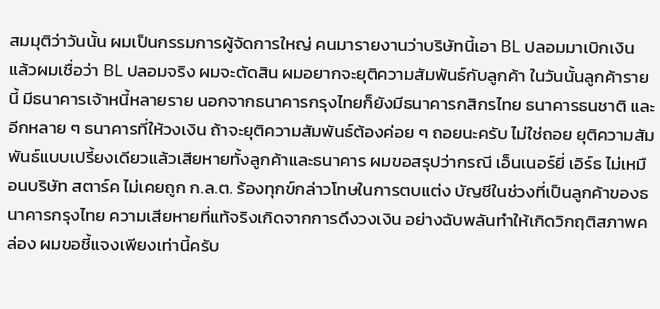สมมุติว่าวันนั้น ผมเป็นกรรมการผู้จัดการใหญ่ คนมารายงานว่าบริษัทนี้เอา BL ปลอมมาเบิกเงิน แล้วผมเชื่อว่า BL ปลอมจริง ผมจะตัดสิน ผมอยากจะยุติความสัมพันธ์กับลูกค้า ในวันนั้นลูกค้ารายนี้ มีธนาคารเจ้าหนี้หลายราย นอกจากธนาคารกรุงไทยก็ยังมีธนาคารกสิกรไทย ธนาคารธนชาติ และอีกหลาย ๆ ธนาคารที่ให้วงเงิน ถ้าจะยุติความสัมพันธ์ต้องค่อย ๆ ถอยนะครับ ไม่ใช่ถอย ยุติความสัมพันธ์แบบเปรี้ยงเดียวแล้วเสียหายทั้งลูกค้าและธนาคาร ผมขอสรุปว่ากรณี เอ็นเนอร์ยี่ เอิร์ธ ไม่เหมือนบริษัท สตาร์ค ไม่เคยถูก ก.ล.ต. ร้องทุกข์กล่าวโทษในการตบแต่ง บัญชีในช่วงที่เป็นลูกค้าของธนาคารกรุงไทย ความเสียหายที่แท้จริงเกิดจากการดึงวงเงิน อย่างฉับพลันทำให้เกิดวิกฤติสภาพคล่อง ผมขอชี้แจงเพียงเท่านี้ครับ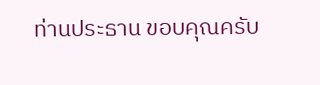ท่านประธาน ขอบคุณครับ